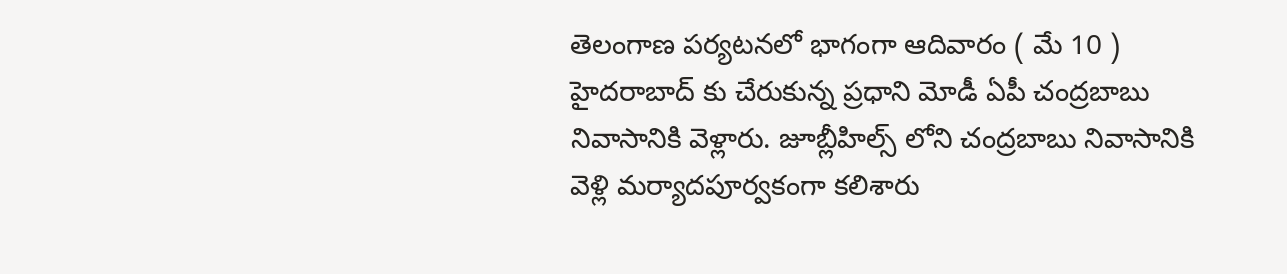తెలంగాణ పర్యటనలో భాగంగా ఆదివారం ( మే 10 ) హైదరాబాద్ కు చేరుకున్న ప్రధాని మోడీ ఏపీ చంద్రబాబు నివాసానికి వెళ్లారు. జూబ్లీహిల్స్ లోని చంద్రబాబు నివాసానికి వెళ్లి మర్యాదపూర్వకంగా కలిశారు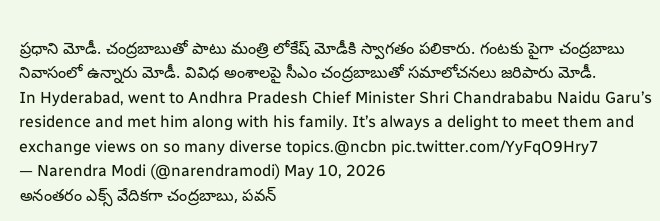ప్రధాని మోడీ. చంద్రబాబుతో పాటు మంత్రి లోకేష్ మోడీకి స్వాగతం పలికారు. గంటకు పైగా చంద్రబాబు నివాసంలో ఉన్నారు మోడీ. వివిధ అంశాలపై సీఎం చంద్రబాబుతో సమాలోచనలు జరిపారు మోడీ.
In Hyderabad, went to Andhra Pradesh Chief Minister Shri Chandrababu Naidu Garu’s residence and met him along with his family. It’s always a delight to meet them and exchange views on so many diverse topics.@ncbn pic.twitter.com/YyFqO9Hry7
— Narendra Modi (@narendramodi) May 10, 2026
అనంతరం ఎక్స్ వేదికగా చంద్రబాబు, పవన్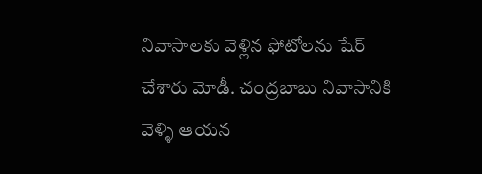నివాసాలకు వెళ్లిన ఫోటోలను షేర్ చేశారు మోడీ. చంద్రబాబు నివాసానికి వెళ్ళి ఆయన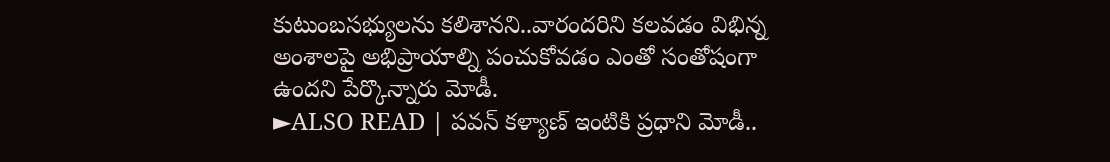కుటుంబసభ్యులను కలిశానని..వారందరిని కలవడం విభిన్న అంశాలపై అభిప్రాయాల్ని పంచుకోవడం ఎంతో సంతోషంగా ఉందని పేర్కొన్నారు మోడీ.
►ALSO READ | పవన్ కళ్యాణ్ ఇంటికి ప్రధాని మోడీ..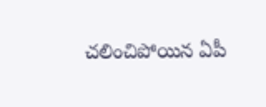చలించిపోయిన ఏపీ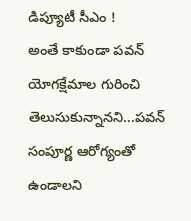డిప్యూటీ సీఎం !
అంతే కాకుండా పవన్ యోగక్షేమాల గురించి తెలుసుకున్నానని...పవన్ సంపూర్ణ ఆరోగ్యంతో ఉండాలని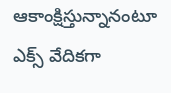ఆకాంక్షిస్తున్నానంటూ ఎక్స్ వేదికగా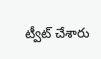ట్వీట్ చేశారు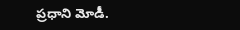ప్రధాని మోడీ.